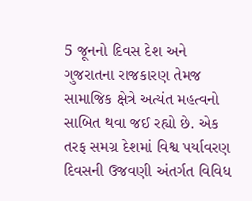5 જૂનનો દિવસ દેશ અને ગુજરાતના રાજકારણ તેમજ સામાજિક ક્ષેત્રે અત્યંત મહત્વનો સાબિત થવા જઈ રહ્યો છે. એક તરફ સમગ્ર દેશમાં વિશ્વ પર્યાવરણ દિવસની ઉજવણી અંતર્ગત વિવિધ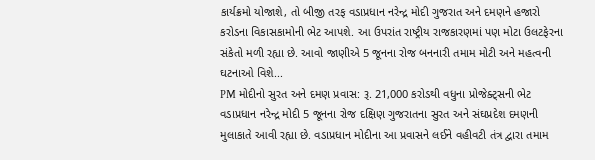કાર્યક્રમો યોજાશે, તો બીજી તરફ વડાપ્રધાન નરેન્દ્ર મોદી ગુજરાત અને દમણને હજારો કરોડના વિકાસકામોની ભેટ આપશે. આ ઉપરાંત રાષ્ટ્રીય રાજકારણમાં પણ મોટા ઉલટફેરના સંકેતો મળી રહ્યા છે. આવો જાણીએ 5 જૂનના રોજ બનનારી તમામ મોટી અને મહત્વની ઘટનાઓ વિશે...
PM મોદીનો સુરત અને દમણ પ્રવાસ: રૂ. 21,000 કરોડથી વધુના પ્રોજેક્ટ્સની ભેટ
વડાપ્રધાન નરેન્દ્ર મોદી 5 જૂનના રોજ દક્ષિણ ગુજરાતના સુરત અને સંઘપ્રદેશ દમણની મુલાકાતે આવી રહ્યા છે. વડાપ્રધાન મોદીના આ પ્રવાસને લઈને વહીવટી તંત્ર દ્વારા તમામ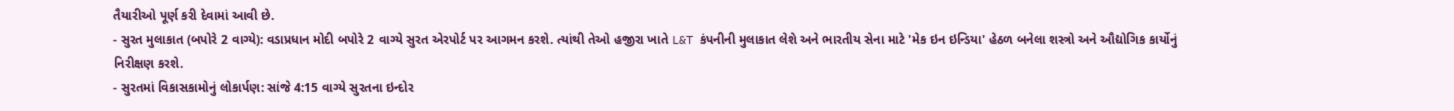તૈયારીઓ પૂર્ણ કરી દેવામાં આવી છે.
- સુરત મુલાકાત (બપોરે 2 વાગ્યે): વડાપ્રધાન મોદી બપોરે 2 વાગ્યે સુરત એરપોર્ટ પર આગમન કરશે. ત્યાંથી તેઓ હજીરા ખાતે L&T કંપનીની મુલાકાત લેશે અને ભારતીય સેના માટે 'મેક ઇન ઇન્ડિયા' હેઠળ બનેલા શસ્ત્રો અને ઔદ્યોગિક કાર્યોનું નિરીક્ષણ કરશે.
- સુરતમાં વિકાસકામોનું લોકાર્પણ: સાંજે 4:15 વાગ્યે સુરતના ઇન્દોર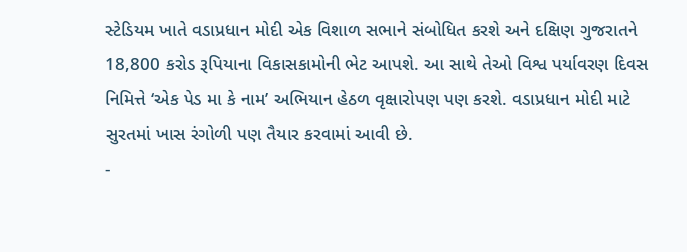સ્ટેડિયમ ખાતે વડાપ્રધાન મોદી એક વિશાળ સભાને સંબોધિત કરશે અને દક્ષિણ ગુજરાતને 18,800 કરોડ રૂપિયાના વિકાસકામોની ભેટ આપશે. આ સાથે તેઓ વિશ્વ પર્યાવરણ દિવસ નિમિત્તે ‘એક પેડ મા કે નામ’ અભિયાન હેઠળ વૃક્ષારોપણ પણ કરશે. વડાપ્રધાન મોદી માટે સુરતમાં ખાસ રંગોળી પણ તૈયાર કરવામાં આવી છે.
-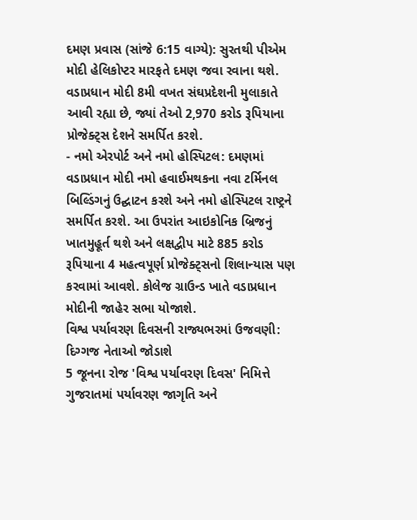દમણ પ્રવાસ (સાંજે 6:15 વાગ્યે): સુરતથી પીએમ મોદી હેલિકોપ્ટર મારફતે દમણ જવા રવાના થશે. વડાપ્રધાન મોદી 8મી વખત સંઘપ્રદેશની મુલાકાતે આવી રહ્યા છે, જ્યાં તેઓ 2,970 કરોડ રૂપિયાના પ્રોજેક્ટ્સ દેશને સમર્પિત કરશે.
- નમો એરપોર્ટ અને નમો હોસ્પિટલ: દમણમાં વડાપ્રધાન મોદી નમો હવાઈમથકના નવા ટર્મિનલ બિલ્ડિંગનું ઉદ્ઘાટન કરશે અને નમો હોસ્પિટલ રાષ્ટ્રને સમર્પિત કરશે. આ ઉપરાંત આઇકોનિક બ્રિજનું ખાતમુહૂર્ત થશે અને લક્ષદ્વીપ માટે 885 કરોડ રૂપિયાના 4 મહત્વપૂર્ણ પ્રોજેક્ટ્સનો શિલાન્યાસ પણ કરવામાં આવશે. કોલેજ ગ્રાઉન્ડ ખાતે વડાપ્રધાન મોદીની જાહેર સભા યોજાશે.
વિશ્વ પર્યાવરણ દિવસની રાજ્યભરમાં ઉજવણી: દિગ્ગજ નેતાઓ જોડાશે
5 જૂનના રોજ 'વિશ્વ પર્યાવરણ દિવસ' નિમિત્તે ગુજરાતમાં પર્યાવરણ જાગૃતિ અને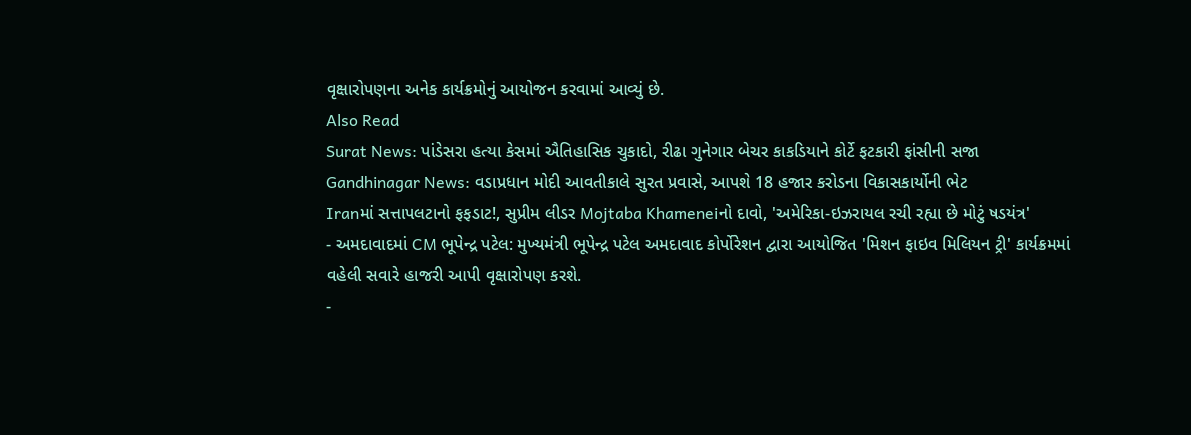વૃક્ષારોપણના અનેક કાર્યક્રમોનું આયોજન કરવામાં આવ્યું છે.
Also Read
Surat News: પાંડેસરા હત્યા કેસમાં ઐતિહાસિક ચુકાદો, રીઢા ગુનેગાર બેચર કાકડિયાને કોર્ટે ફટકારી ફાંસીની સજા
Gandhinagar News: વડાપ્રધાન મોદી આવતીકાલે સુરત પ્રવાસે, આપશે 18 હજાર કરોડના વિકાસકાર્યોની ભેટ
Iranમાં સત્તાપલટાનો ફફડાટ!, સુપ્રીમ લીડર Mojtaba Khameneiનો દાવો, 'અમેરિકા-ઇઝરાયલ રચી રહ્યા છે મોટું ષડયંત્ર'
- અમદાવાદમાં CM ભૂપેન્દ્ર પટેલ: મુખ્યમંત્રી ભૂપેન્દ્ર પટેલ અમદાવાદ કોર્પોરેશન દ્વારા આયોજિત 'મિશન ફાઇવ મિલિયન ટ્રી' કાર્યક્રમમાં વહેલી સવારે હાજરી આપી વૃક્ષારોપણ કરશે.
-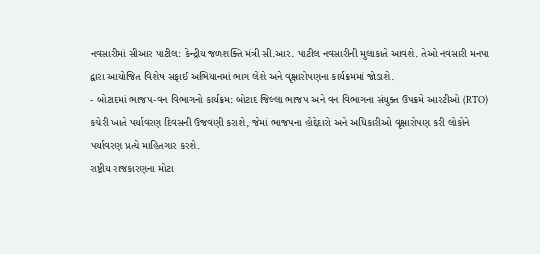નવસારીમાં સીઆર પાટીલ: કેન્દ્રીય જળશક્તિ મંત્રી સી.આર. પાટીલ નવસારીની મુલાકાતે આવશે. તેઓ નવસારી મનપા દ્વારા આયોજિત વિશેષ સફાઈ અભિયાનમાં ભાગ લેશે અને વૃક્ષારોપણના કાર્યક્રમમાં જોડાશે.
- બોટાદમાં ભાજપ-વન વિભાગનો કાર્યક્રમ: બોટાદ જિલ્લા ભાજપ અને વન વિભાગના સંયુક્ત ઉપક્રમે આરટીઓ (RTO) કચેરી ખાતે પર્યાવરણ દિવસની ઉજવણી કરાશે, જેમાં ભાજપના હોદ્દેદારો અને અધિકારીઓ વૃક્ષારોપણ કરી લોકોને પર્યાવરણ પ્રત્યે માહિતગાર કરશે.
રાષ્ટ્રીય રાજકારણના મોટા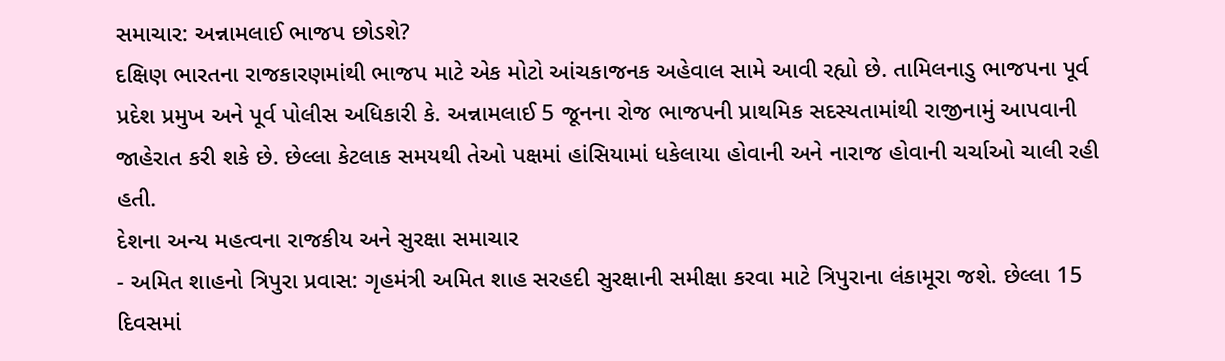સમાચાર: અન્નામલાઈ ભાજપ છોડશે?
દક્ષિણ ભારતના રાજકારણમાંથી ભાજપ માટે એક મોટો આંચકાજનક અહેવાલ સામે આવી રહ્યો છે. તામિલનાડુ ભાજપના પૂર્વ પ્રદેશ પ્રમુખ અને પૂર્વ પોલીસ અધિકારી કે. અન્નામલાઈ 5 જૂનના રોજ ભાજપની પ્રાથમિક સદસ્યતામાંથી રાજીનામું આપવાની જાહેરાત કરી શકે છે. છેલ્લા કેટલાક સમયથી તેઓ પક્ષમાં હાંસિયામાં ધકેલાયા હોવાની અને નારાજ હોવાની ચર્ચાઓ ચાલી રહી હતી.
દેશના અન્ય મહત્વના રાજકીય અને સુરક્ષા સમાચાર
- અમિત શાહનો ત્રિપુરા પ્રવાસ: ગૃહમંત્રી અમિત શાહ સરહદી સુરક્ષાની સમીક્ષા કરવા માટે ત્રિપુરાના લંકામૂરા જશે. છેલ્લા 15 દિવસમાં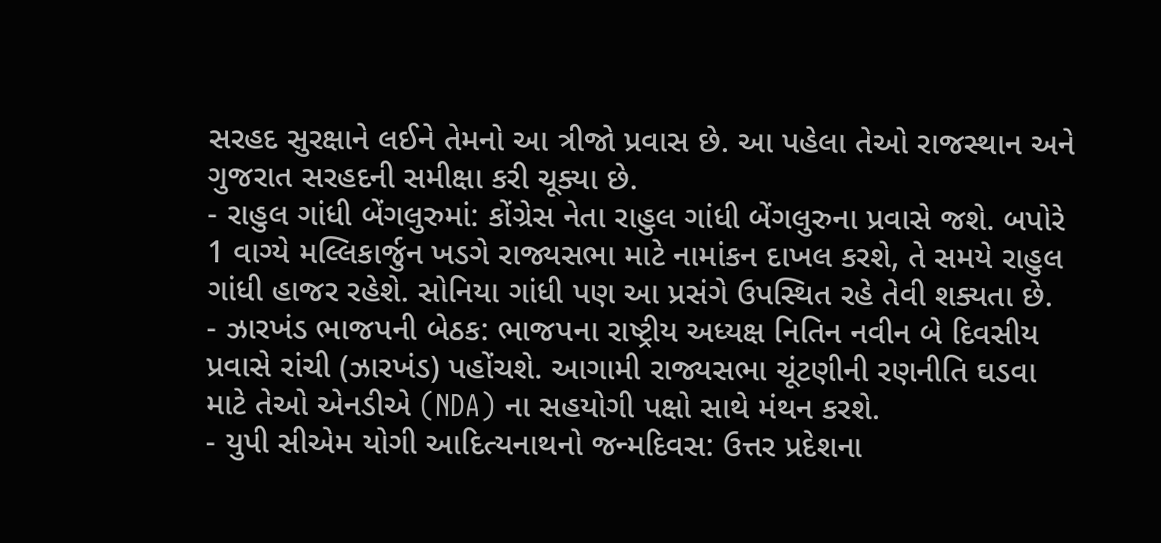સરહદ સુરક્ષાને લઈને તેમનો આ ત્રીજો પ્રવાસ છે. આ પહેલા તેઓ રાજસ્થાન અને ગુજરાત સરહદની સમીક્ષા કરી ચૂક્યા છે.
- રાહુલ ગાંધી બેંગલુરુમાં: કોંગ્રેસ નેતા રાહુલ ગાંધી બેંગલુરુના પ્રવાસે જશે. બપોરે 1 વાગ્યે મલ્લિકાર્જુન ખડગે રાજ્યસભા માટે નામાંકન દાખલ કરશે, તે સમયે રાહુલ ગાંધી હાજર રહેશે. સોનિયા ગાંધી પણ આ પ્રસંગે ઉપસ્થિત રહે તેવી શક્યતા છે.
- ઝારખંડ ભાજપની બેઠક: ભાજપના રાષ્ટ્રીય અધ્યક્ષ નિતિન નવીન બે દિવસીય પ્રવાસે રાંચી (ઝારખંડ) પહોંચશે. આગામી રાજ્યસભા ચૂંટણીની રણનીતિ ઘડવા માટે તેઓ એનડીએ (NDA) ના સહયોગી પક્ષો સાથે મંથન કરશે.
- યુપી સીએમ યોગી આદિત્યનાથનો જન્મદિવસ: ઉત્તર પ્રદેશના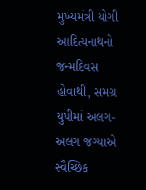મુખ્યમંત્રી યોગી આદિત્યનાથનો જન્મદિવસ હોવાથી, સમગ્ર યુપીમાં અલગ-અલગ જગ્યાએ સ્વૈચ્છિક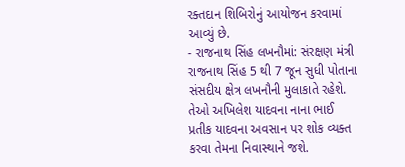રક્તદાન શિબિરોનું આયોજન કરવામાં આવ્યું છે.
- રાજનાથ સિંહ લખનૌમાં: સંરક્ષણ મંત્રી રાજનાથ સિંહ 5 થી 7 જૂન સુધી પોતાના સંસદીય ક્ષેત્ર લખનૌની મુલાકાતે રહેશે. તેઓ અખિલેશ યાદવના નાના ભાઈ પ્રતીક યાદવના અવસાન પર શોક વ્યક્ત કરવા તેમના નિવાસ્થાને જશે.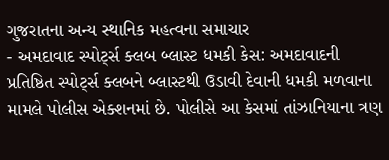ગુજરાતના અન્ય સ્થાનિક મહત્વના સમાચાર
- અમદાવાદ સ્પોર્ટ્સ ક્લબ બ્લાસ્ટ ધમકી કેસ: અમદાવાદની પ્રતિષ્ઠિત સ્પોર્ટ્સ ક્લબને બ્લાસ્ટથી ઉડાવી દેવાની ધમકી મળવાના મામલે પોલીસ એક્શનમાં છે. પોલીસે આ કેસમાં તાંઝાનિયાના ત્રણ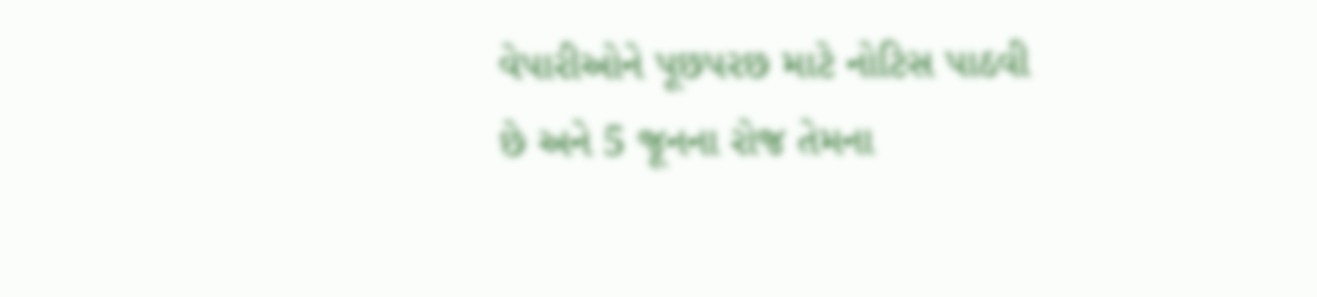વેપારીઓને પૂછપરછ માટે નોટિસ પાઠવી છે અને 5 જૂનના રોજ તેમના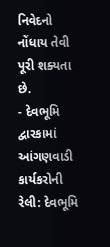નિવેદનો નોંધાય તેવી પૂરી શક્યતા છે.
- દેવભૂમિ દ્વારકામાં આંગણવાડી કાર્યકરોની રેલી: દેવભૂમિ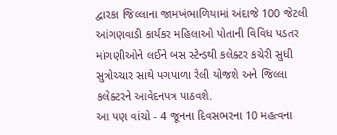દ્વારકા જિલ્લાના જામખંભાળિયામાં અંદાજે 100 જેટલી આંગણવાડી કાર્યકર મહિલાઓ પોતાની વિવિધ પડતર માંગણીઓને લઈને બસ સ્ટેન્ડથી કલેક્ટર કચેરી સુધી સુત્રોચ્ચાર સાથે પગપાળા રેલી યોજશે અને જિલ્લા કલેક્ટરને આવેદનપત્ર પાઠવશે.
આ પણ વાંચો - 4 જૂનના દિવસભરના 10 મહત્વના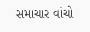સમાચાર વાંચો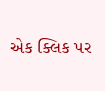એક ક્લિક પર